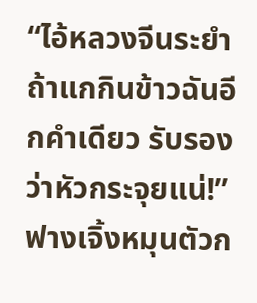“ไอ้หลวงจีนระยำ ถ้าแกกินข้าวฉันอีกคำเดียว รับรองว่าหัวกระจุยแน่!”
ฟางเจิ้งหมุนตัวก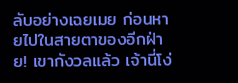ลับอย่างเฉยเมย ก่อนหายไปในสายตาของอีกฝ่าย! เขากังวลแล้ว เจ้านี่โง่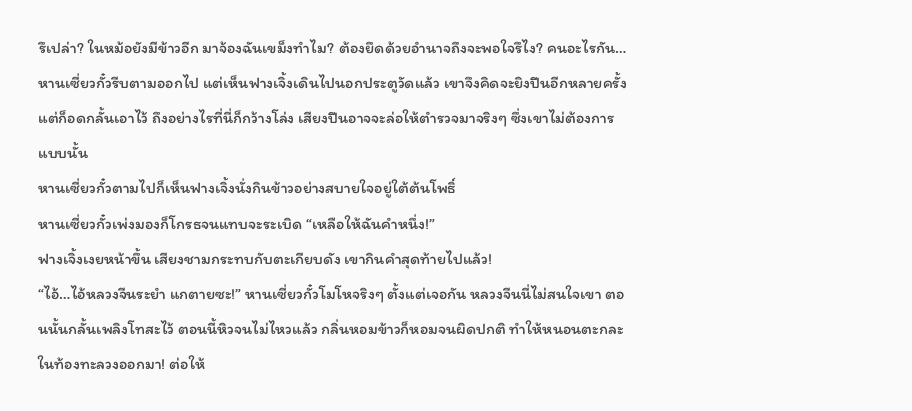รึเปล่า? ในหม้อยังมีข้าวอีก มาจ้องฉันเขม็งทำไม? ต้องยึดด้วยอำนาจถึงจะพอใจรึไง? คนอะไรกัน…
หานเซี่ยวกั๋วรีบตามออกไป แต่เห็นฟางเจิ้งเดินไปนอกประตูวัดแล้ว เขาจึงคิดจะยิงปีนอีกหลายครั้งแต่ก็อดกลั้นเอาไว้ ถึงอย่างไรที่นี่ก็กว้างโล่ง เสียงปืนอาจจะล่อให้ตำรวจมาจริงๆ ซึ่งเขาไม่ต้องการแบบนั้น
หานเซี่ยวกั๋วตามไปก็เห็นฟางเจิ้งนั่งกินข้าวอย่างสบายใจอยู่ใต้ต้นโพธิ์
หานเซี่ยวกั๋วเพ่งมองก็โกรธจนแทบจะระเบิด “เหลือให้ฉันคำหนึ่ง!”
ฟางเจิ้งเงยหน้าขึ้น เสียงชามกระทบกับตะเกียบดัง เขากินคำสุดท้ายไปแล้ว!
“ไอ้…ไอ้หลวงจีนระยำ แกตายซะ!” หานเซี่ยวกั๋วโมโหจริงๆ ตั้งแต่เจอกัน หลวงจีนนี่ไม่สนใจเขา ตอนนั้นกลั้นเพลิงโทสะไว้ ตอนนี้หิวจนไม่ไหวแล้ว กลิ่นหอมข้าวก็หอมจนผิดปกติ ทำให้หนอนตะกละในท้องทะลวงออกมา! ต่อให้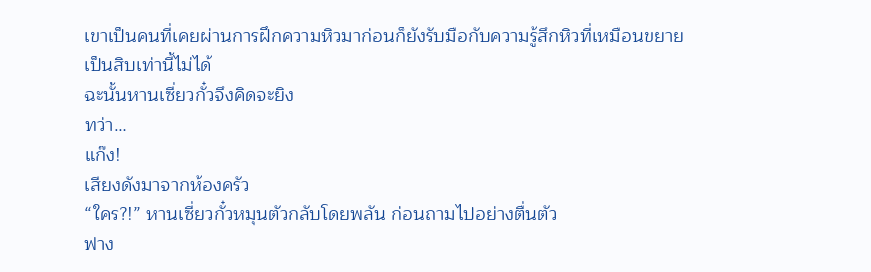เขาเป็นคนที่เคยผ่านการฝึกความหิวมาก่อนก็ยังรับมือกับความรู้สึกหิวที่เหมือนขยายเป็นสิบเท่านี้ไม่ได้
ฉะนั้นหานเซี่ยวกั๋วจึงคิดจะยิง
ทว่า…
แก๊ง!
เสียงดังมาจากห้องครัว
“ใคร?!” หานเซี่ยวกั๋วหมุนตัวกลับโดยพลัน ก่อนถามไปอย่างตื่นตัว
ฟาง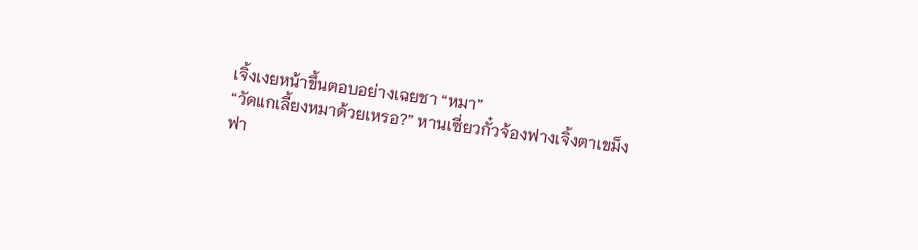เจิ้งเงยหน้าขึ้นตอบอย่างเฉยชา “หมา”
“วัดแกเลี้ยงหมาด้วยเหรอ?” หานเซี่ยวกั๋วจ้องฟางเจิ้งตาเขม็ง
ฟา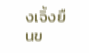งเจิ้งยืนข